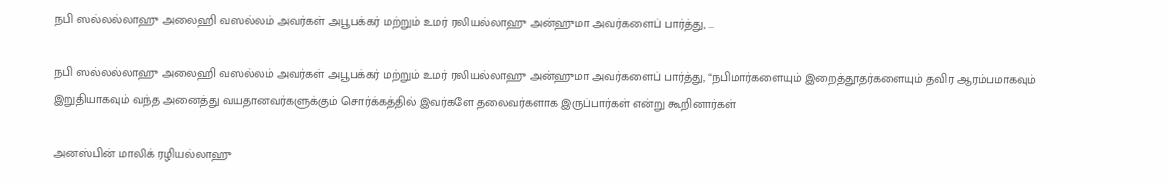நபி ஸல்லல்லாஹு அலைஹி வஸல்லம் அவர்கள் அபூபக்கர் மற்றும் உமர் ரலியல்லாஹு அன்ஹுமா அவர்களைப் பார்த்து, …

நபி ஸல்லல்லாஹு அலைஹி வஸல்லம் அவர்கள் அபூபக்கர் மற்றும் உமர் ரலியல்லாஹு அன்ஹுமா அவர்களைப் பார்த்து, “நபிமார்களையும் இறைத்தூதர்களையும் தவிர ஆரம்பமாகவும் இறுதியாகவும் வந்த அனைத்து வயதானவர்களுக்கும் சொர்க்கத்தில் இவர்களே தலைவர்களாக இருப்பார்கள் என்று கூறினார்கள்

அனஸ்பின் மாலிக் ரழியல்லாஹு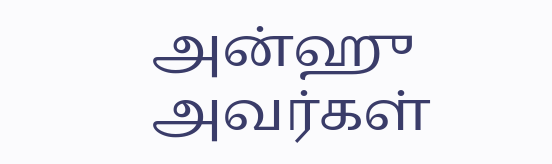அன்ஹு அவர்கள்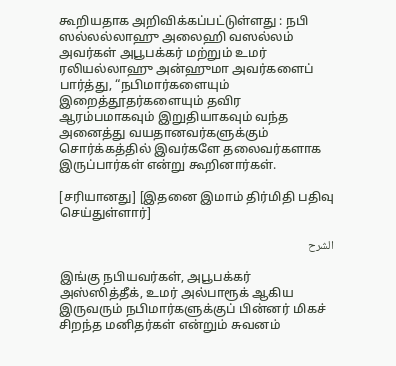கூறியதாக அறிவிக்கப்பட்டுள்ளது : நபி ஸல்லல்லாஹு அலைஹி வஸல்லம் அவர்கள் அபூபக்கர் மற்றும் உமர் ரலியல்லாஹு அன்ஹுமா அவர்களைப் பார்த்து, “நபிமார்களையும் இறைத்தூதர்களையும் தவிர ஆரம்பமாகவும் இறுதியாகவும் வந்த அனைத்து வயதானவர்களுக்கும் சொர்க்கத்தில் இவர்களே தலைவர்களாக இருப்பார்கள் என்று கூறினார்கள்.

[சரியானது] [இதனை இமாம் திர்மிதி பதிவு செய்துள்ளார்]

الشرح

இங்கு நபியவர்கள், அபூபக்கர் அஸ்ஸித்தீக், உமர் அல்பாரூக் ஆகிய இருவரும் நபிமார்களுக்குப் பின்னர் மிகச் சிறந்த மனிதர்கள் என்றும் சுவனம்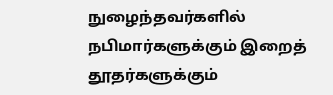நுழைந்தவர்களில் நபிமார்களுக்கும் இறைத் தூதர்களுக்கும்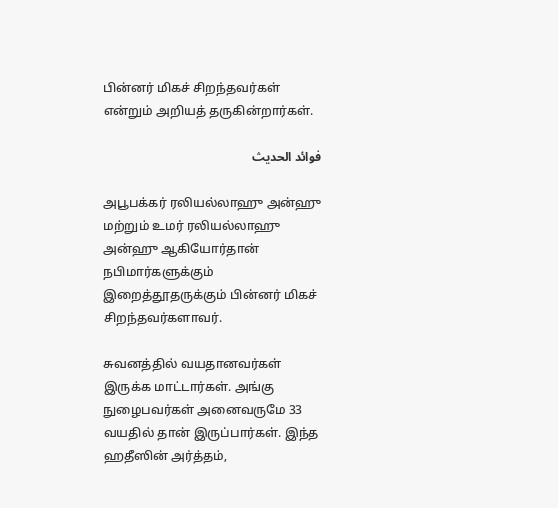பின்னர் மிகச் சிறந்தவர்கள் என்றும் அறியத் தருகின்றார்கள்.

فوائد الحديث

அபூபக்கர் ரலியல்லாஹு அன்ஹு மற்றும் உமர் ரலியல்லாஹு அன்ஹு ஆகியோர்தான் நபிமார்களுக்கும் இறைத்தூதருக்கும் பின்னர் மிகச் சிறந்தவர்களாவர்.

சுவனத்தில் வயதானவர்கள் இருக்க மாட்டார்கள். அங்கு நுழைபவர்கள் அனைவருமே 33 வயதில் தான் இருப்பார்கள். இந்த ஹதீஸின் அர்த்தம்,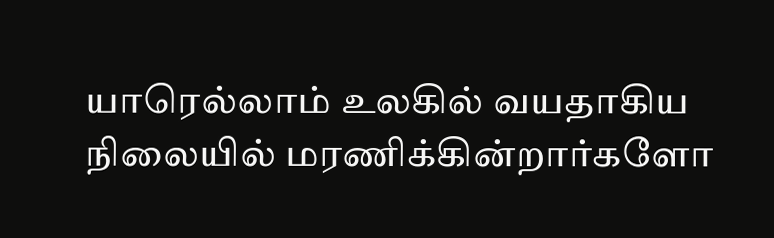யாரெல்லாம் உலகில் வயதாகிய நிலையில் மரணிக்கின்றார்களோ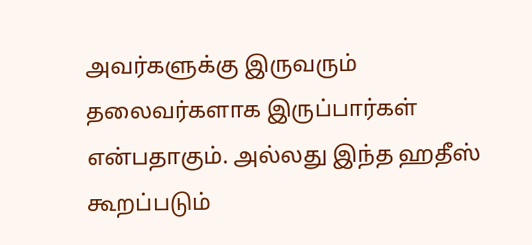அவர்களுக்கு இருவரும் தலைவர்களாக இருப்பார்கள் என்பதாகும். அல்லது இந்த ஹதீஸ் கூறப்படும்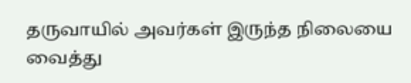தருவாயில் அவர்கள் இருந்த நிலையை வைத்து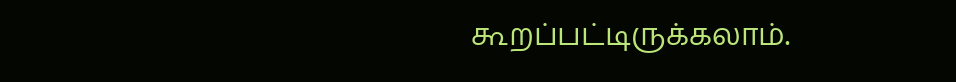கூறப்பட்டிருக்கலாம்.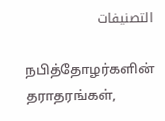التصنيفات

நபித்தோழர்களின் தராதரங்கள்,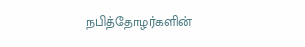நபித்தோழர்களின்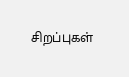சிறப்புகள்